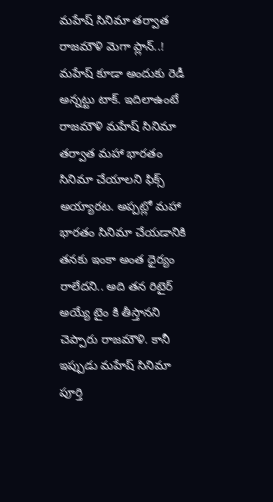మహేష్ సినిమా తర్వాత రాజమౌళి మెగా ప్లాన్..!
మహేష్ కూడా అందుకు రెడీ అన్నట్టు టాక్. ఇదిలాఉంటే రాజమౌళి మహేష్ సినిమా తర్వాత మహా భారతం సినిమా చేయాలని ఫిక్స్ అయ్యారట. అప్పట్లో మహా భారతం సినిమా చేయడానికి తనకు ఇంకా అంత ధైర్యం రాలేదని.. అది తన రిటైర్ అయ్యే టైం కి తీస్తానని చెప్పారు రాజమౌళి. కానీ ఇప్పుడు మహేష్ సినిమా పూర్తి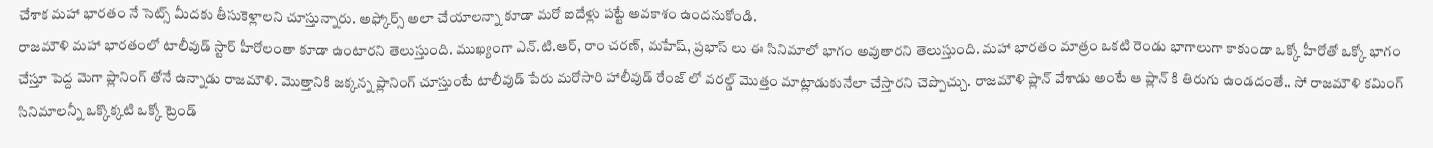చేశాక మహా భారతం నే సెట్స్ మీదకు తీసుకెళ్లాలని చూస్తున్నారు. అఫ్కోర్స్ అలా చేయాలన్నా కూడా మరో ఐదేళ్లు పట్టే అవకాశం ఉందనుకోండి.
రాజమౌళి మహా భారతంలో టాలీవుడ్ స్టార్ హీరోలంతా కూడా ఉంటారని తెలుస్తుంది. ముఖ్యంగా ఎన్.టి.ఆర్, రాం చరణ్, మహేష్, ప్రభాస్ లు ఈ సినిమాలో భాగం అవుతారని తెలుస్తుంది. మహా భారతం మాత్రం ఒకటి రెండు భాగాలుగా కాకుండా ఒక్కో హీరోతో ఒక్కో భాగం చేస్తూ పెద్ద మెగా ప్లానింగ్ తోనే ఉన్నాడు రాజమౌళి. మొత్తానికి జక్కన్న ప్లానింగ్ చూస్తుంటే టాలీవుడ్ పేరు మరోసారి హాలీవుడ్ రేంజ్ లో వరల్డ్ మొత్తం మాట్లాడుకునేలా చేస్తారని చెప్పొచ్చు. రాజమౌళి ప్లాన్ వేశాడు అంటే ఆ ప్లాన్ కి తిరుగు ఉండదంతే.. సో రాజమౌళి కమింగ్ సినిమాలన్నీ ఒక్కొక్కటి ఒక్కో ట్రెండ్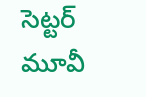సెట్టర్ మూవీ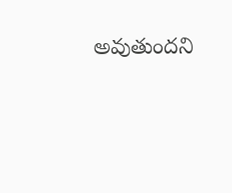అవుతుందని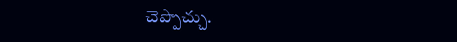చెప్పొచ్చు.